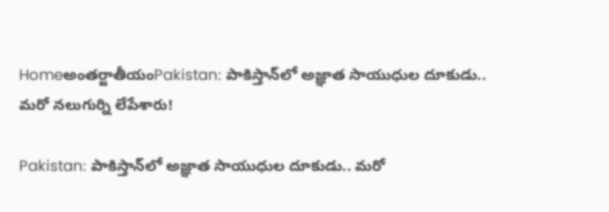Homeఅంతర్జాతీయంPakistan: పాకిస్తాన్‌లో అజ్ఞాత సాయుధుల దూకుడు.. మరో నలుగుర్ని లేపేశారు!

Pakistan: పాకిస్తాన్‌లో అజ్ఞాత సాయుధుల దూకుడు.. మరో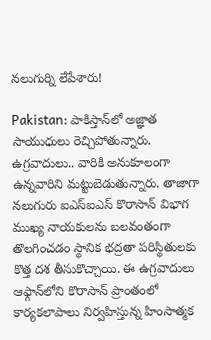నలుగుర్ని లేపేశారు!

Pakistan: పాకిస్తాన్‌లో అజ్ఞాత సాయుధులు రెచ్చిపోతున్నారు. ఉగ్రవాదులు.. వారికి అనుకూలంగా ఉన్నవారిని మట్టుబెడుతున్నారు. తాజాగా నలుగురు ఐఎస్‌ఐఎస్‌ కొరాసాన్‌ విభాగ ముఖ్య నాయకులను బలవంతంగా తొలగించడం స్థానిక భద్రతా పరిస్థితులకు కొత్త దశ తీసుకొచ్చాయి. ఈ ఉగ్రవాదులు ఆఫ్గాన్‌లోని కొరాసాన్‌ ప్రాంతంలో కార్యకలాపాలు నిర్వహిస్తున్న హింసాత్మక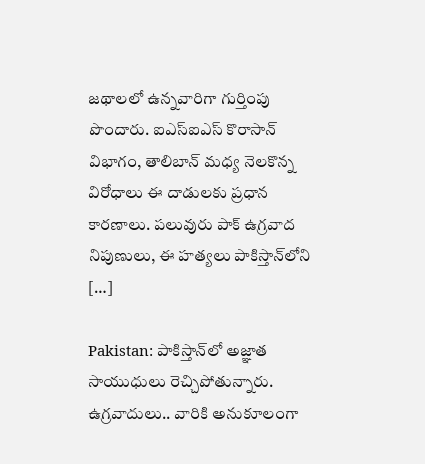జథాలలో ఉన్నవారిగా గుర్తింపు పొందారు. ఐఎస్‌ఐఎస్‌ కొరాసాన్‌ విభాగం, తాలిబాన్‌ మధ్య నెలకొన్న విరోధాలు ఈ దాడులకు ప్రధాన కారణాలు. పలువురు పాక్‌ ఉగ్రవాద నిపుణులు, ఈ హత్యలు పాకిస్తాన్‌లోని […]

Pakistan: పాకిస్తాన్‌లో అజ్ఞాత సాయుధులు రెచ్చిపోతున్నారు. ఉగ్రవాదులు.. వారికి అనుకూలంగా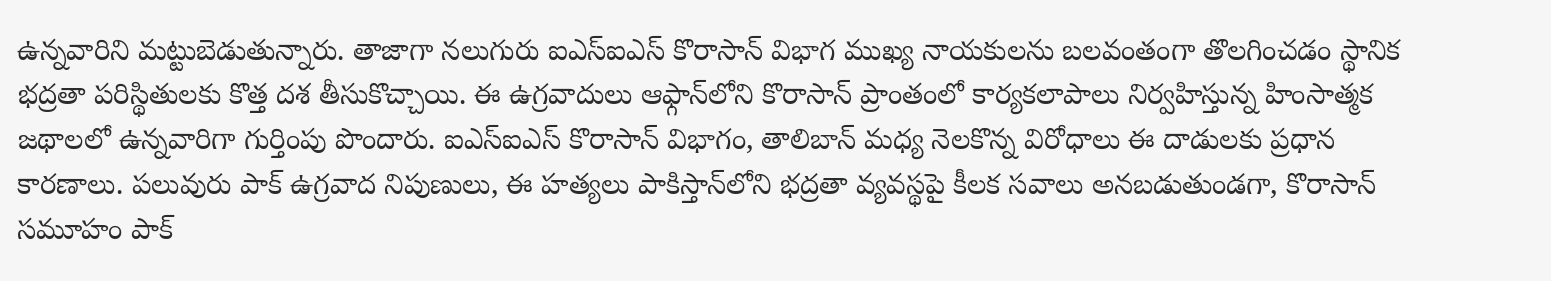ఉన్నవారిని మట్టుబెడుతున్నారు. తాజాగా నలుగురు ఐఎస్‌ఐఎస్‌ కొరాసాన్‌ విభాగ ముఖ్య నాయకులను బలవంతంగా తొలగించడం స్థానిక భద్రతా పరిస్థితులకు కొత్త దశ తీసుకొచ్చాయి. ఈ ఉగ్రవాదులు ఆఫ్గాన్‌లోని కొరాసాన్‌ ప్రాంతంలో కార్యకలాపాలు నిర్వహిస్తున్న హింసాత్మక జథాలలో ఉన్నవారిగా గుర్తింపు పొందారు. ఐఎస్‌ఐఎస్‌ కొరాసాన్‌ విభాగం, తాలిబాన్‌ మధ్య నెలకొన్న విరోధాలు ఈ దాడులకు ప్రధాన కారణాలు. పలువురు పాక్‌ ఉగ్రవాద నిపుణులు, ఈ హత్యలు పాకిస్తాన్‌లోని భద్రతా వ్యవస్థపై కీలక సవాలు అనబడుతుండగా, కొరాసాన్‌ సమూహం పాక్‌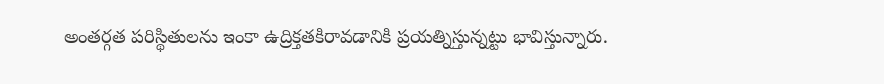అంతర్గత పరిస్థితులను ఇంకా ఉద్రిక్తతకిరావడానికి ప్రయత్నిస్తున్నట్టు భావిస్తున్నారు.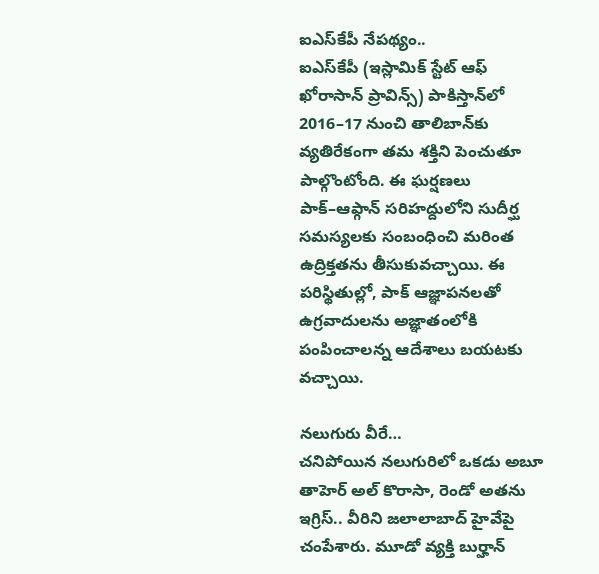ఐఎస్‌కేపీ నేపథ్యం..
ఐఎస్‌కేపీ (ఇస్లామిక్‌ స్టేట్‌ ఆఫ్‌ ఖోరాసాన్‌ ప్రావిన్స్‌) పాకిస్తాన్‌లో 2016–17 నుంచి తాలిబాన్‌కు వ్యతిరేకంగా తమ శక్తిని పెంచుతూ పాల్గొంటోంది. ఈ ఘర్షణలు పాక్‌–ఆఫ్గాన్‌ సరిహద్దులోని సుదీర్ఘ సమస్యలకు సంబంధించి మరింత ఉద్రిక్తతను తీసుకువచ్చాయి. ఈ పరిస్థితుల్లో, పాక్‌ ఆజ్ఞాపనలతో ఉగ్రవాదులను అజ్ఞాతంలోకి పంపించాలన్న ఆదేశాలు బయటకు వచ్చాయి.

నలుగురు వీరే…
చనిపోయిన నలుగురిలో ఒకడు అబూ తాహెర్‌ అల్‌ కొరాసా, రెండో అతను ఇగ్రిస్‌.. వీరిని జలాలాబాద్‌ హైవేపై చంపేశారు. మూడో వ్యక్తి బుర్హాన్‌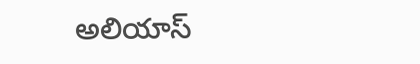అలియాస్‌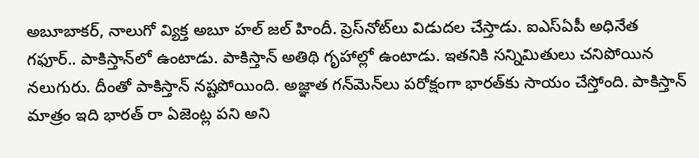అబూబాకర్, నాలుగో వ్యిక్త అబూ హల్‌ జల్‌ హిందీ. ప్రెస్‌నోట్‌లు విడుదల చేస్తాడు. ఐఎస్‌ఏపీ అధినేత గఫూర్‌.. పాకిస్తాన్‌లో ఉంటాడు. పాకిస్తాన్‌ అతిథి గృహాల్లో ఉంటాడు. ఇతనికి సన్నిమితులు చనిపోయిన నలుగురు. దీంతో పాకిస్తాన్‌ నష్టపోయింది. అజ్ఞాత గన్‌మెన్‌లు పరోక్షంగా భారత్‌కు సాయం చేస్తోంది. పాకిస్తాన్‌ మాత్రం ఇది భారత్‌ రా ఏజెంట్ల పని అని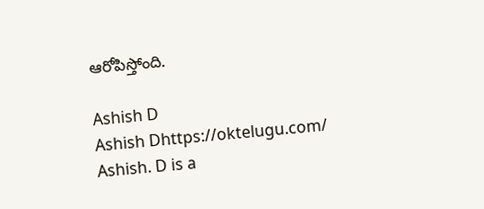ఆరోపిస్తోంది.

Ashish D
Ashish Dhttps://oktelugu.com/
Ashish. D is a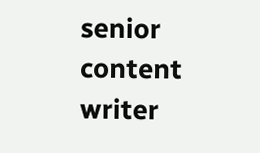senior content writer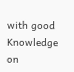with good Knowledge on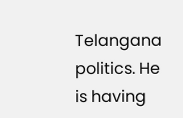Telangana politics. He is having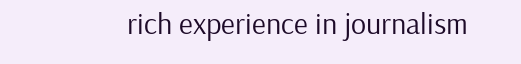rich experience in journalism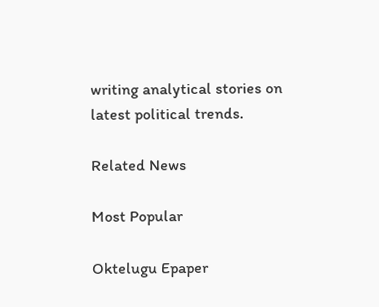writing analytical stories on latest political trends.

Related News

Most Popular

Oktelugu Epaper